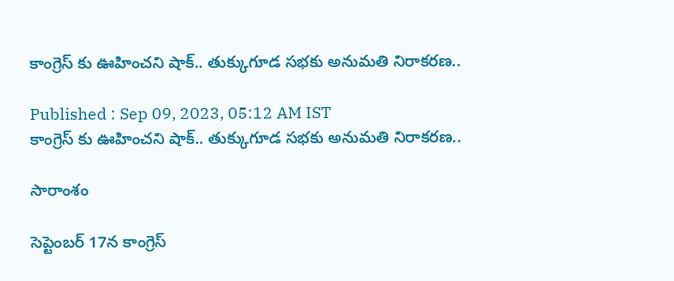కాంగ్రెస్ కు ఊహించని షాక్.. తుక్కుగూడ సభకు అనుమతి నిరాకరణ..

Published : Sep 09, 2023, 05:12 AM IST
కాంగ్రెస్ కు ఊహించని షాక్.. తుక్కుగూడ సభకు అనుమతి నిరాకరణ..

సారాంశం

సెప్టెంబర్ 17న కాంగ్రెస్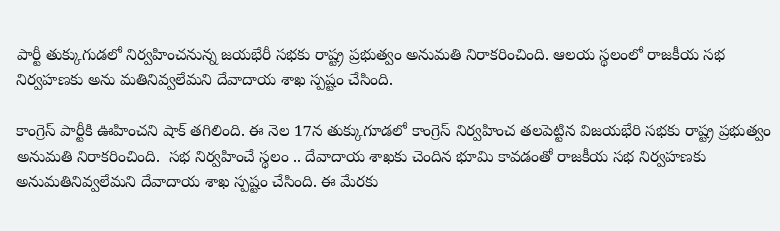పార్టీ తుక్కుగుడలో నిర్వహించనున్న జయభేరీ సభకు రాష్ట్ర ప్రభుత్వం అనుమతి నిరాకరించింది. ఆలయ స్థలంలో రాజకీయ సభ నిర్వహణకు అను మతినివ్వలేమని దేవాదాయ శాఖ స్పష్టం చేసింది.

కాంగ్రెస్ పార్టీకి ఊహించని షాక్ తగిలింది. ఈ నెల 17న తుక్కుగూడలో కాంగ్రెస్ నిర్వహించ తలపెట్టిన విజయభేరి సభకు రాష్ట్ర ప్రభుత్వం అనుమతి నిరాకరించింది.  సభ నిర్వహించే స్థలం .. దేవాదాయ శాఖకు చెందిన భూమి కావడంతో రాజకీయ సభ నిర్వహణకు అనుమతినివ్వలేమని దేవాదాయ శాఖ స్పష్టం చేసింది. ఈ మేరకు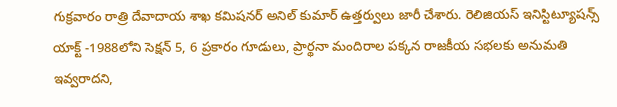గుక్రవారం రాత్రి దేవాదాయ శాఖ కమిషనర్ అనిల్ కుమార్ ఉత్తర్వులు జారీ చేశారు. రెలిజియస్ ఇనిస్టిట్యూషన్స్ యాక్ట్ -1988లోని సెక్షన్ 5, 6 ప్రకారం గూడులు, ప్రార్థనా మందిరాల పక్కన రాజకీయ సభలకు అనుమతి ఇవ్వరాదని,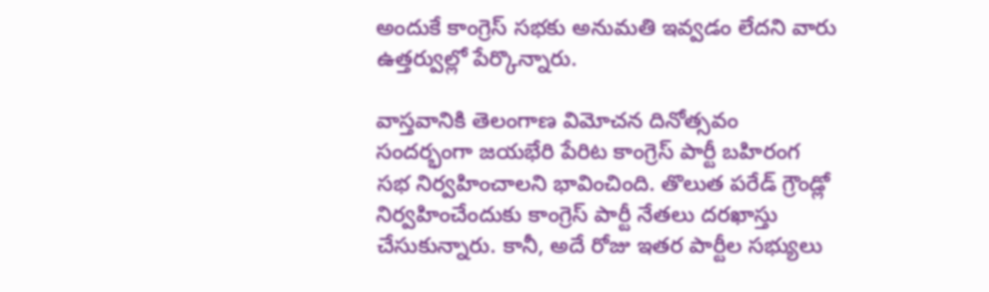అందుకే కాంగ్రెస్ సభకు అనుమతి ఇవ్వడం లేదని వారు ఉత్తర్వుల్లో పేర్కొన్నారు.

వాస్తవానికి తెలంగాణ విమోచన దినోత్సవం సందర్భంగా జయభేరి పేరిట కాంగ్రెస్ పార్టీ బహిరంగ సభ నిర్వహించాలని భావించింది. తొలుత పరేడ్ గ్రౌండ్లో నిర్వహించేందుకు కాంగ్రెస్ పార్టీ నేతలు దరఖాస్తు చేసుకున్నారు. కానీ, అదే రోజు ఇతర పార్టీల సభ్యులు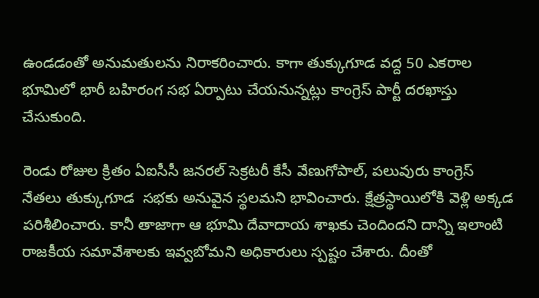ఉండడంతో అనుమతులను నిరాకరించారు. కాగా తుక్కుగూడ వద్ద 50 ఎకరాల భూమిలో భారీ బహిరంగ సభ ఏర్పాటు చేయనున్నట్లు కాంగ్రెస్ పార్టీ దరఖాస్తు చేసుకుంది.

రెండు రోజుల క్రితం ఏఐసీసీ జనరల్ సెక్రటరీ కేసీ వేణుగోపాల్, పలువురు కాంగ్రెస్ నేతలు తుక్కుగూడ  సభకు అనువైన స్థలమని భావించారు. క్షేత్రస్థాయిలోకి వెళ్లి అక్కడ పరిశీలించారు. కానీ తాజాగా ఆ భూమి దేవాదాయ శాఖకు చెందిందని దాన్ని ఇలాంటి రాజకీయ సమావేశాలకు ఇవ్వబోమని అధికారులు స్పష్టం చేశారు. దీంతో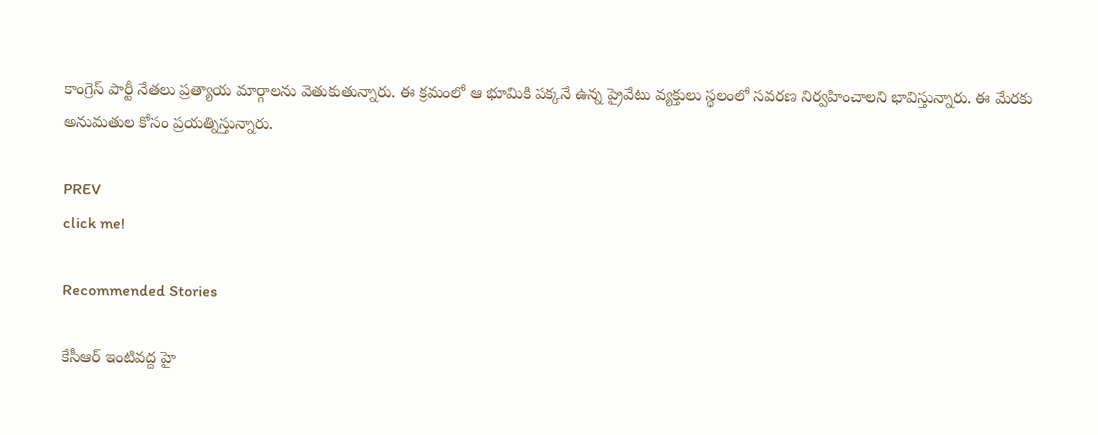కాంగ్రెస్ పార్టీ నేతలు ప్రత్యాయ మార్గాలను వెతుకుతున్నారు. ఈ క్రమంలో ఆ భూమికి పక్కనే ఉన్న ప్రైవేటు వ్యక్తులు స్థలంలో సవరణ నిర్వహించాలని భావిస్తున్నారు. ఈ మేరకు అనుమతుల కోసం ప్రయత్నిస్తున్నారు.

PREV
click me!

Recommended Stories

కేసీఆర్ ఇంటివద్ద హై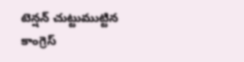టెన్షన్ చుట్టుముట్టిన కాంగ్రెస్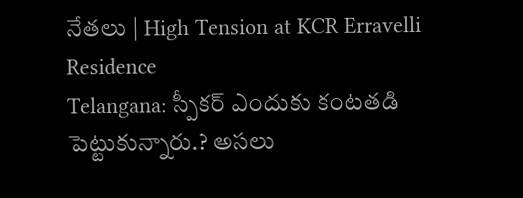నేతలు | High Tension at KCR Erravelli Residence
Telangana: స్పీకర్ ఎందుకు కంటతడి పెట్టుకున్నారు.? అసలు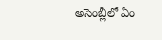అసెంబ్లీలో ఏం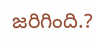జరిగింది.?